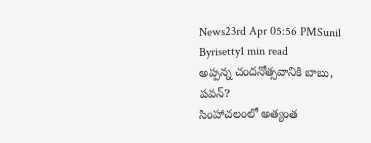News23rd Apr 05:56 PMSunil Byrisetty1 min read
అప్పన్న చందనోత్సవానికి బాబు, పవన్?
సింహాచలంలో అత్యంత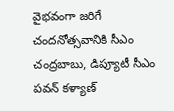వైభవంగా జరిగే చందనోత్సవానికి సీఎం చంద్రబాబు, డిప్యూటీ సీఎం పవన్ కళ్యాణ్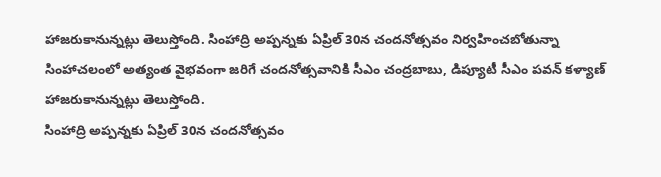హాజరుకానున్నట్లు తెలుస్తోంది. సింహాద్రి అప్పన్నకు ఏప్రిల్ 30న చందనోత్సవం నిర్వహించబోతున్నా
సింహాచలంలో అత్యంత వైభవంగా జరిగే చందనోత్సవానికి సీఎం చంద్రబాబు, డిప్యూటీ సీఎం పవన్ కళ్యాణ్ హాజరుకానున్నట్లు తెలుస్తోంది.
సింహాద్రి అప్పన్నకు ఏప్రిల్ 30న చందనోత్సవం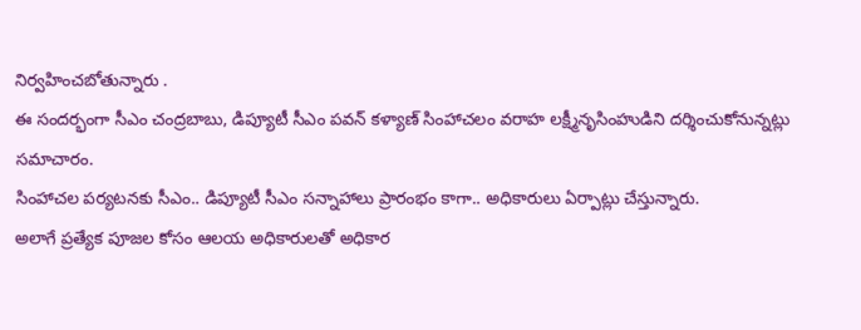నిర్వహించబోతున్నారు .
ఈ సందర్భంగా సీఎం చంద్రబాబు, డిప్యూటీ సీఎం పవన్ కళ్యాణ్ సింహాచలం వరాహ లక్ష్మీనృసింహుడిని దర్శించుకోనున్నట్లు సమాచారం.
సింహాచల పర్యటనకు సీఎం.. డిప్యూటీ సీఎం సన్నాహాలు ప్రారంభం కాగా.. అధికారులు ఏర్పాట్లు చేస్తున్నారు.
అలాగే ప్రత్యేక పూజల కోసం ఆలయ అధికారులతో అధికార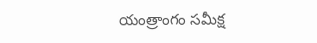యంత్రాంగం సమీక్ష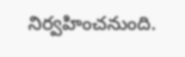నిర్వహించనుంది.